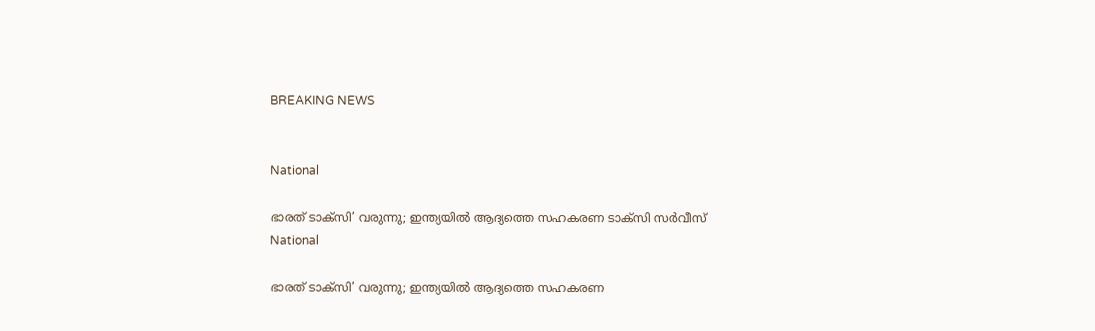BREAKING NEWS


National

ഭാരത് ടാക്സി’ വരുന്നു; ഇന്ത്യയിൽ ആദ്യത്തെ സഹകരണ ടാക്സി സർവീസ്
National

ഭാരത് ടാക്സി’ വരുന്നു; ഇന്ത്യയിൽ ആദ്യത്തെ സഹകരണ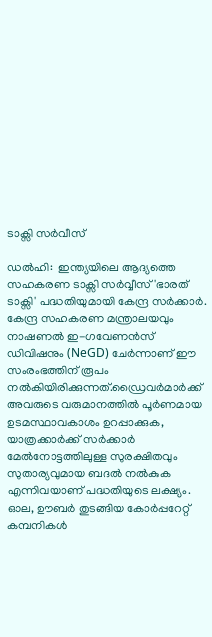ടാക്സി സർവീസ്

ഡൽഹി:  ഇന്ത്യയിലെ ആദ്യത്തെ സഹകരണ ടാക്സി സർവ്വീസ് 'ഭാരത് ടാക്സി' പദ്ധതിയുമായി കേന്ദ്ര സർക്കാർ. കേന്ദ്ര സഹകരണ മന്ത്രാലയവും നാഷണൽ ഇ-ഗവേണൻസ് ഡിവിഷനും (NeGD) ചേർന്നാണ് ഈ സംരംഭത്തിന് രൂപം നൽകിയിരിക്കുന്നത്.ഡ്രൈവർമാർക്ക് അവരുടെ വരുമാനത്തിൽ പൂർണമായ ഉടമസ്ഥാവകാശം ഉറപ്പാക്കുക, യാത്രക്കാർക്ക് സർക്കാർ മേൽനോട്ടത്തിലുള്ള സുരക്ഷിതവും സുതാര്യവുമായ ബദൽ നൽകുക എന്നിവയാണ് പദ്ധതിയുടെ ലക്ഷ്യം. ഓല, ഊബർ തുടങ്ങിയ കോർപ്പറേറ്റ് കമ്പനികൾ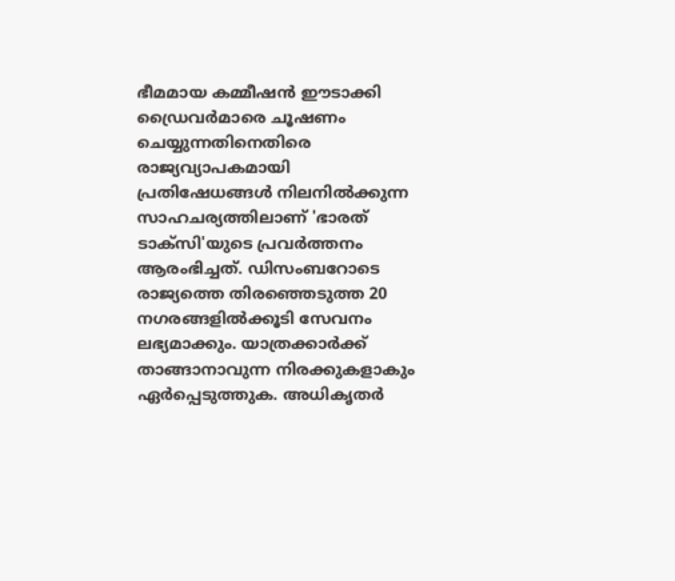ഭീമമായ കമ്മീഷൻ ഈടാക്കി ഡ്രൈവർമാരെ ചൂഷണം ചെയ്യുന്നതിനെതിരെ രാജ്യവ്യാപകമായി പ്രതിഷേധങ്ങൾ നിലനിൽക്കുന്ന സാഹചര്യത്തിലാണ് 'ഭാരത് ടാക്സി'യുടെ പ്രവർത്തനം ആരംഭിച്ചത്. ഡിസംബറോടെ രാജ്യത്തെ തിരഞ്ഞെടുത്ത 20 നഗരങ്ങളിൽക്കൂടി സേവനം ലഭ്യമാക്കും. യാത്രക്കാർക്ക് താങ്ങാനാവുന്ന നിരക്കുകളാകും ഏർപ്പെടുത്തുക. അധികൃതർ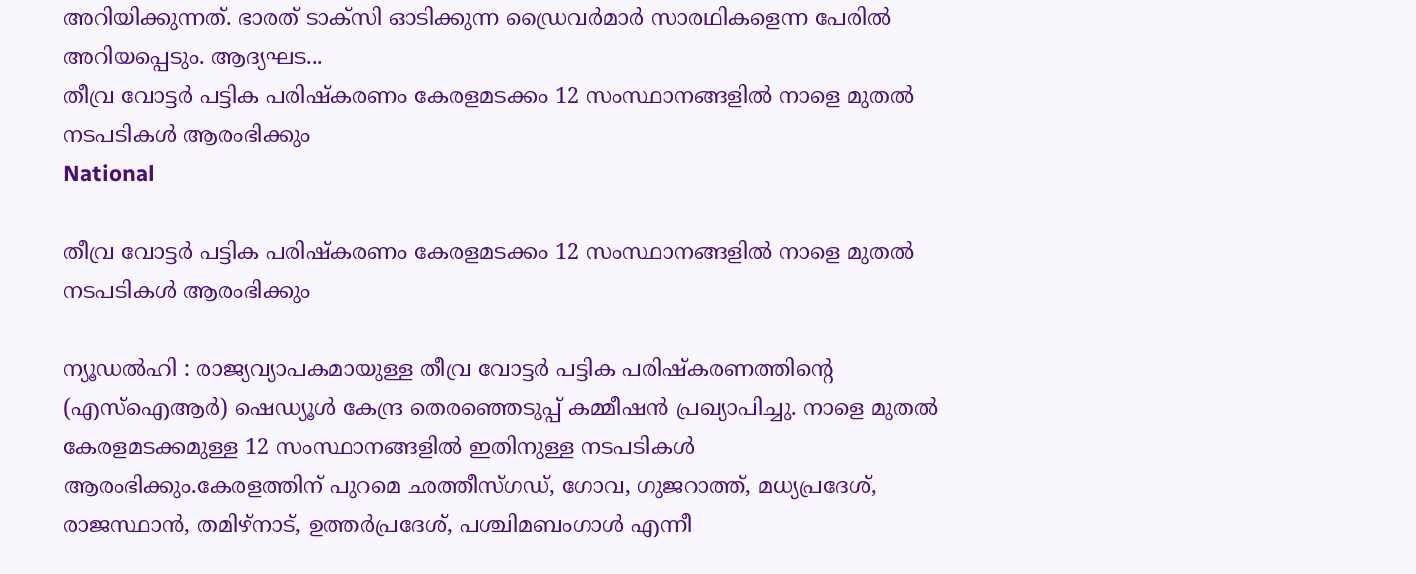അറിയിക്കുന്നത്. ഭാരത് ടാക്സി ഓടിക്കുന്ന ഡ്രൈവർമാർ സാരഥികളെന്ന പേരിൽ അറിയപ്പെടും. ആദ്യഘട...
തീവ്ര വോട്ടര്‍ പട്ടിക പരിഷ്കരണം കേരളമടക്കം 12 സംസ്ഥാനങ്ങളിൽ നാളെ മുതൽ നടപടികള്‍ ആരംഭിക്കും
National

തീവ്ര വോട്ടര്‍ പട്ടിക പരിഷ്കരണം കേരളമടക്കം 12 സംസ്ഥാനങ്ങളിൽ നാളെ മുതൽ നടപടികള്‍ ആരംഭിക്കും

ന്യൂഡൽഹി : രാജ്യവ്യാപകമായുള്ള തീവ്ര വോട്ടര്‍ പട്ടിക പരിഷ്കരണത്തിന്‍റെ (എസ്ഐആര്‍) ഷെഡ്യൂള്‍ കേന്ദ്ര തെരഞ്ഞെടുപ്പ് കമ്മീഷൻ പ്രഖ്യാപിച്ചു. നാളെ മുതൽ കേരളമടക്കമുള്ള 12 സംസ്ഥാനങ്ങളിൽ ഇതിനുള്ള നടപടികള്‍ ആരംഭിക്കും.കേരളത്തിന് പുറമെ ഛത്തീസ്ഗഡ്, ഗോവ, ഗുജറാത്ത്, മധ്യപ്രദേശ്, രാജസ്ഥാൻ, തമിഴ്നാട്, ഉത്തര്‍പ്രദേശ്, പശ്ചിമബംഗാള്‍ എന്നീ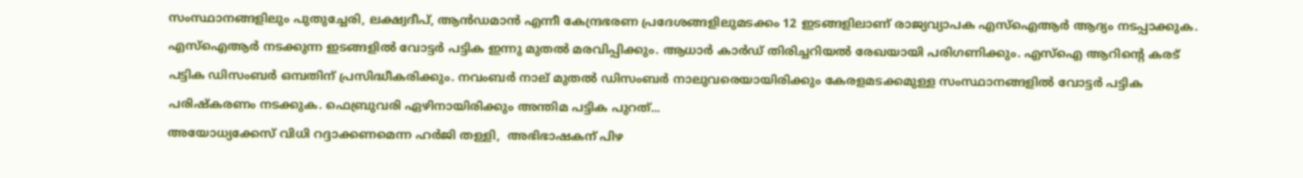സംസ്ഥാനങ്ങളിലും പുതുച്ചേരി, ലക്ഷ്വദീപ്, ആന്‍ഡമാൻ എന്നീ കേന്ദ്രഭരണ പ്രദേശങ്ങളിലുമടക്കം 12 ഇടങ്ങളിലാണ് രാജ്യവ്യാപക എസ്ഐആര്‍ ആദ്യം നടപ്പാക്കുക. എസ്ഐആർ നടക്കുന്ന ഇടങ്ങളിൽ വോട്ടർ പട്ടിക ഇന്നു മുതൽ മരവിപ്പിക്കും. ആധാര്‍ കാര്‍ഡ് തിരിച്ചറിയൽ രേഖയായി പരിഗണിക്കും. എസ്ഐ ആറിന്‍റെ കരട് പട്ടിക ഡിസംബര്‍ ഒമ്പതിന് പ്രസിദ്ധീകരിക്കും. നവംബര്‍ നാല് മുതൽ ഡിസംബര്‍ നാലുവരെയായിരിക്കും കേരളമടക്കമുള്ള സംസ്ഥാനങ്ങളിൽ വോട്ടര്‍ പട്ടിക പരിഷ്കരണം നടക്കുക. ഫെബ്രുവരി ഏഴിനായിരിക്കും അന്തിമ പട്ടിക പുറത്...
അയോധ്യക്കേസ് വിധി റദ്ദാക്കണമെന്ന ഹർജി തള്ളി,  അഭിഭാഷകന് പിഴ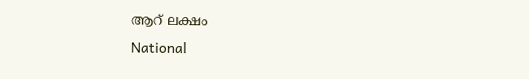ആറ് ലക്ഷം
National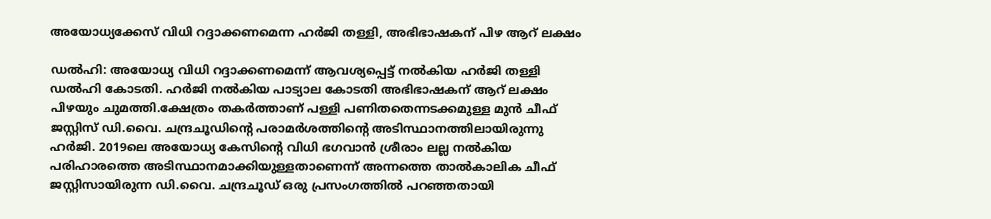അയോധ്യക്കേസ് വിധി റദ്ദാക്കണമെന്ന ഹർജി തള്ളി, അഭിഭാഷകന് പിഴ ആറ് ലക്ഷം

ഡൽഹി: അയോധ്യ വിധി റദ്ദാക്കണമെന്ന് ആവശ്യപ്പെട്ട് നൽകിയ ഹർജി തള്ളി ഡൽഹി കോടതി. ഹർജി നൽകിയ പാട്യാല കോടതി അഭിഭാഷകന് ആറ് ലക്ഷം പിഴയും ചുമത്തി.ക്ഷേത്രം തകർത്താണ് പള്ളി പണിതതെന്നടക്കമുള്ള മുൻ ചീഫ് ജസ്റ്റിസ് ഡി.വൈ. ചന്ദ്രചൂഡിൻ്റെ പരാമർശത്തിൻ്റെ അടിസ്ഥാനത്തിലായിരുന്നു ഹർജി. 2019ലെ അയോധ്യ കേസിന്റെ വിധി ഭഗവാൻ ശ്രീരാം ലല്ല നൽകിയ പരിഹാരത്തെ അടിസ്ഥാനമാക്കിയുള്ളതാണെന്ന് അന്നത്തെ താൽകാലിക ചീഫ് ജസ്റ്റിസായിരുന്ന ഡി.വൈ. ചന്ദ്രചൂഡ് ഒരു പ്രസംഗത്തിൽ പറഞ്ഞതായി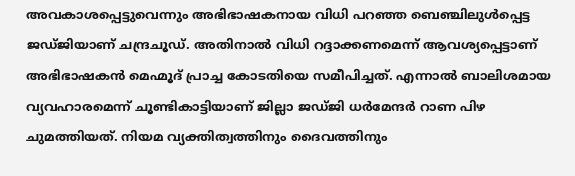അവകാശപ്പെട്ടുവെന്നും അഭിഭാഷകനായ വിധി പറഞ്ഞ ബെഞ്ചിലുൾപ്പെട്ട ജഡ്ജിയാണ് ചന്ദ്രചൂഡ്. അതിനാൽ വിധി റദ്ദാക്കണമെന്ന് ആവശ്യപ്പെട്ടാണ് അഭിഭാഷകൻ മെഹ്മൂദ് പ്രാച്ച കോടതിയെ സമീപിച്ചത്. എന്നാൽ ബാലിശമായ വ്യവഹാരമെന്ന് ചൂണ്ടികാട്ടിയാണ് ജില്ലാ ജഡ്ജി ധർമേന്ദർ റാണ പിഴ ചുമത്തിയത്. നിയമ വ്യക്തിത്വത്തിനും ദൈവത്തിനും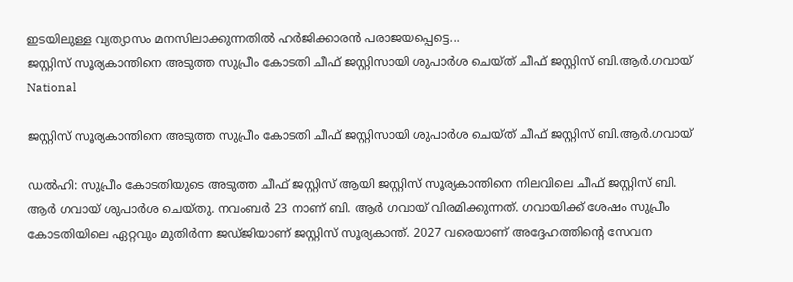ഇടയിലുള്ള വ്യത്യാസം മനസിലാക്കുന്നതിൽ ഹർജിക്കാരൻ പരാജയപ്പെട്ടെ...
ജസ്റ്റിസ് സൂര്യകാന്തിനെ അടുത്ത സുപ്രീം കോടതി ചീഫ് ജസ്റ്റിസായി ശുപാർശ ചെയ്ത് ചീഫ് ജസ്റ്റിസ് ബി.ആർ.ഗവായ്
National

ജസ്റ്റിസ് സൂര്യകാന്തിനെ അടുത്ത സുപ്രീം കോടതി ചീഫ് ജസ്റ്റിസായി ശുപാർശ ചെയ്ത് ചീഫ് ജസ്റ്റിസ് ബി.ആർ.ഗവായ്

ഡൽഹി: സുപ്രീം കോടതിയുടെ അടുത്ത ചീഫ് ജസ്റ്റിസ് ആയി ജസ്റ്റിസ് സൂര്യകാന്തിനെ നിലവിലെ ചീഫ് ജസ്റ്റിസ് ബി. ആർ ഗവായ് ശുപാർശ ചെയ്തു. നവംബർ 23 നാണ് ബി. ആർ ഗവായ് വിരമിക്കുന്നത്. ഗവായിക്ക് ശേഷം സുപ്രീം കോടതിയിലെ ഏറ്റവും മുതിർന്ന ജഡ്ജിയാണ് ജസ്റ്റിസ് സൂര്യകാന്ത്. 2027 വരെയാണ് അദ്ദേഹത്തിന്റെ സേവന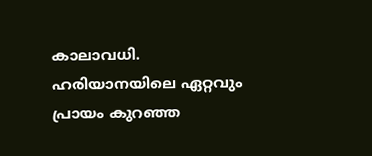കാലാവധി. ഹരിയാനയിലെ ഏറ്റവും പ്രായം കുറഞ്ഞ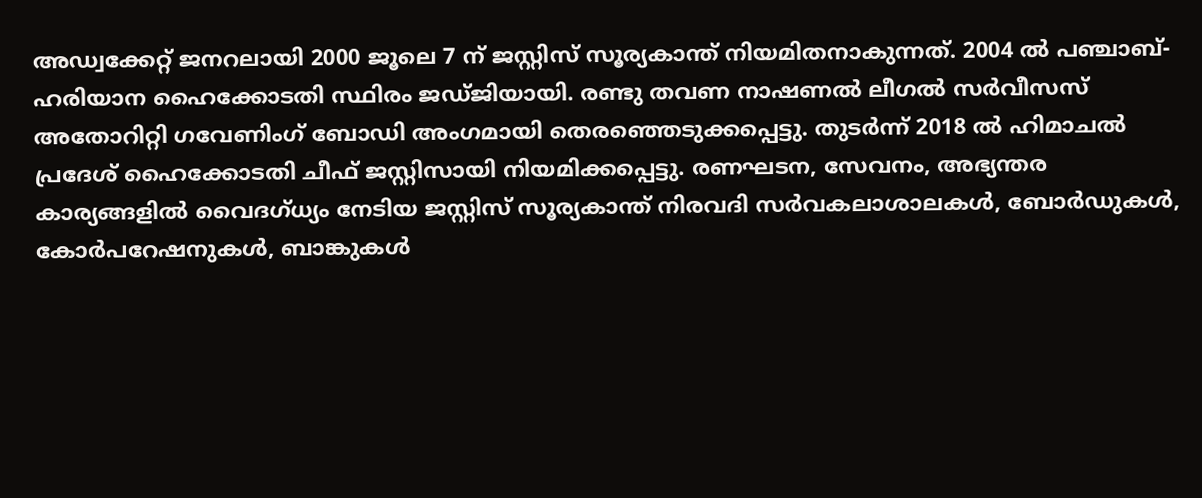അഡ്വക്കേറ്റ് ജനറലായി 2000 ജൂലെ 7 ന് ജസ്റ്റിസ് സൂര്യകാന്ത് നിയമിതനാകുന്നത്. 2004 ൽ പഞ്ചാബ്- ഹരിയാന ഹൈക്കോടതി സ്ഥിരം ജഡ്ജിയായി. രണ്ടു തവണ നാഷണൽ ലീഗൽ സർവീസസ് അതോറിറ്റി ഗവേണിംഗ് ബോഡി അംഗമായി തെരഞ്ഞെടുക്കപ്പെട്ടു. തുടർന്ന് 2018 ൽ ഹിമാചൽ പ്രദേശ് ഹൈക്കോടതി ചീഫ് ജസ്റ്റിസായി നിയമിക്കപ്പെട്ടു. രണഘടന, സേവനം, അഭ്യന്തര കാര്യങ്ങളിൽ വൈദഗ്ധ്യം നേടിയ ജസ്റ്റിസ് സൂര്യകാന്ത് നിരവദി സർവകലാശാലകൾ, ബോർഡുകൾ, കോർപറേഷനുകൾ, ബാങ്കുകൾ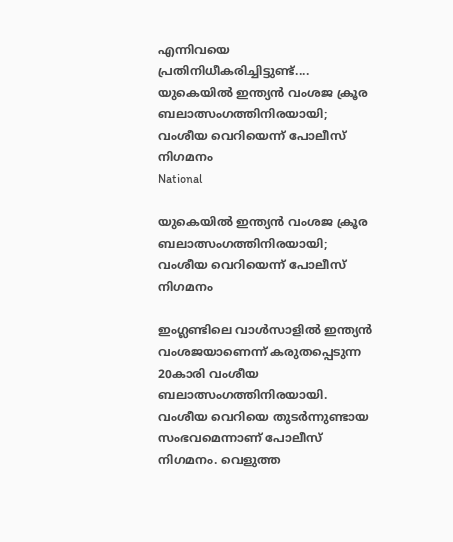എന്നിവയെ പ്രതിനിധീകരിച്ചിട്ടുണ്ട്....
യുകെയിൽ ഇന്ത്യൻ വംശജ ക്രൂര ബലാത്സംഗത്തിനിരയായി; വംശീയ വെറിയെന്ന് പോലീസ് നിഗമനം
National

യുകെയിൽ ഇന്ത്യൻ വംശജ ക്രൂര ബലാത്സംഗത്തിനിരയായി; വംശീയ വെറിയെന്ന് പോലീസ് നിഗമനം

ഇംഗ്ലണ്ടിലെ വാൾസാളിൽ ഇന്ത്യൻ വംശജയാണെന്ന് കരുതപ്പെടുന്ന 20കാരി വംശീയ ബലാത്സംഗത്തിനിരയായി.  വംശീയ വെറിയെ തുടർന്നുണ്ടായ സംഭവമെന്നാണ് പോലീസ് നിഗമനം. വെളുത്ത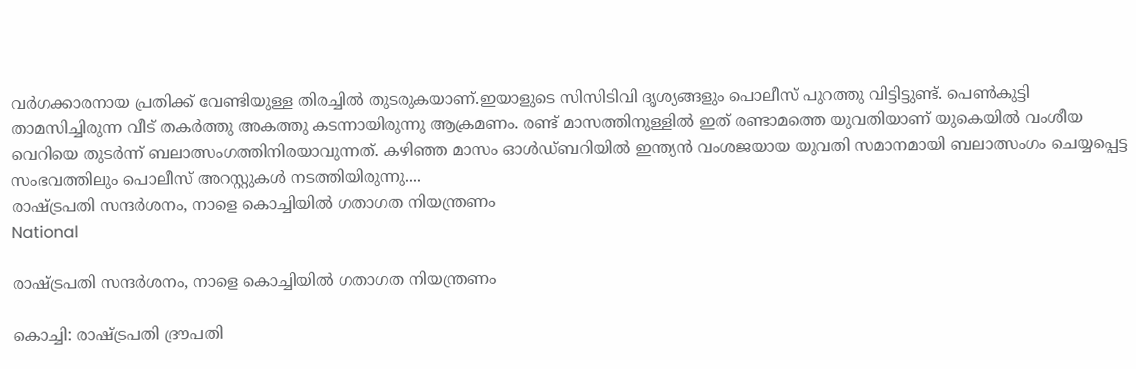വർഗക്കാരനായ പ്രതിക്ക് വേണ്ടിയുള്ള തിരച്ചിൽ തുടരുകയാണ്.ഇയാളുടെ സിസിടിവി ദൃശ്യങ്ങളും പൊലീസ് പുറത്തു വിട്ടിട്ടുണ്ട്. പെൺകുട്ടി താമസിച്ചിരുന്ന വീട് തകർത്തു അകത്തു കടന്നായിരുന്നു ആക്രമണം. രണ്ട് മാസത്തിനുള്ളിൽ ഇത് രണ്ടാമത്തെ യുവതിയാണ് യുകെയിൽ വംശീയ വെറിയെ തുടർന്ന് ബലാത്സംഗത്തിനിരയാവുന്നത്. കഴിഞ്ഞ മാസം ഓൾഡ്‌ബറിയിൽ ഇന്ത്യൻ വംശജയായ യുവതി സമാനമായി ബലാത്സംഗം ചെയ്യപ്പെട്ട സംഭവത്തിലും പൊലീസ് അറസ്റ്റുകൾ നടത്തിയിരുന്നു....
രാഷ്ട്രപതി സന്ദർശനം, നാളെ കൊച്ചിയിൽ ഗതാഗത നിയന്ത്രണം
National

രാഷ്ട്രപതി സന്ദർശനം, നാളെ കൊച്ചിയിൽ ഗതാഗത നിയന്ത്രണം

കൊച്ചി: രാഷ്ട്രപതി ദ്രൗപതി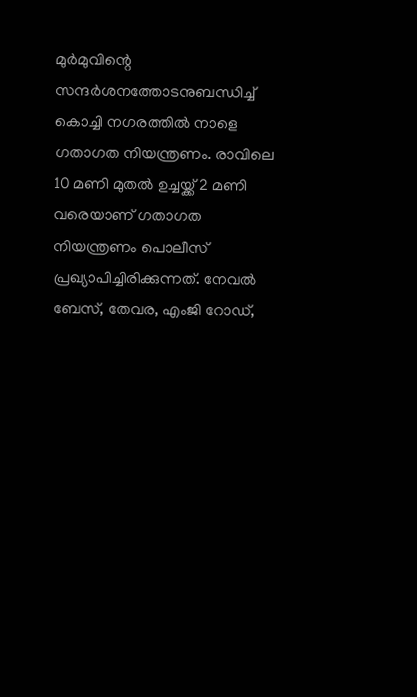മുർമുവിന്റെ സന്ദർശനത്തോടനുബന്ധിച്ച് കൊച്ചി നഗരത്തില്‍ നാളെ ഗതാഗത നിയന്ത്രണം. രാവിലെ 10 മണി മുതല്‍ ഉച്ചയ്ക്ക് 2 മണി വരെയാണ് ഗതാഗത നിയന്ത്രണം പൊലീസ് പ്രഖ്യാപിച്ചിരിക്കുന്നത്. നേവല്‍ ബേസ്, തേവര, എംജി റോഡ്,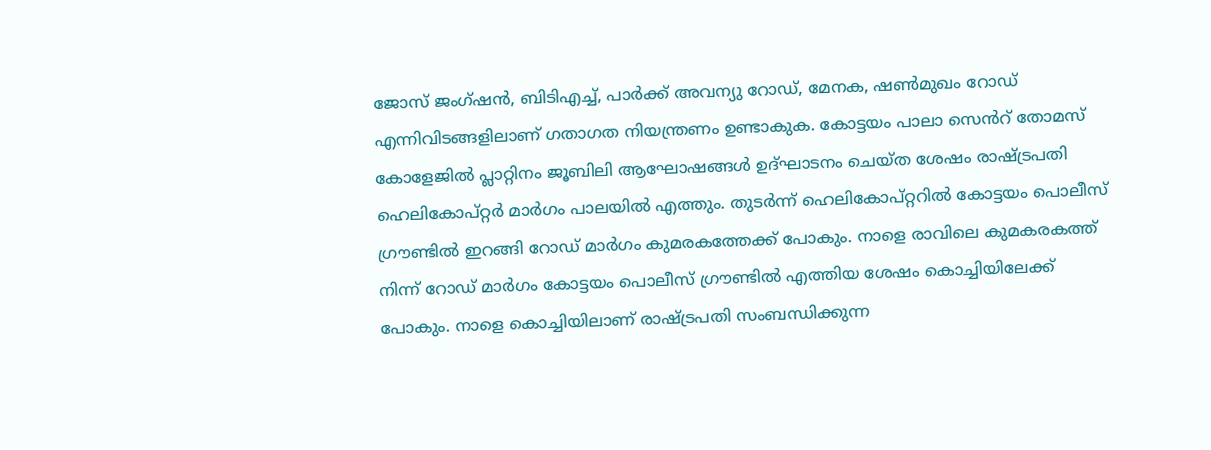ജോസ് ജംഗ്ഷന്‍, ബിടിഎച്ച്, പാര്‍ക്ക് അവന്യു റോഡ്, മേനക, ഷണ്‍മുഖം റോഡ് എന്നിവിടങ്ങളിലാണ് ഗതാഗത നിയന്ത്രണം ഉണ്ടാകുക. കോട്ടയം പാലാ സെൻറ് തോമസ് കോളേജിൽ പ്ലാറ്റിനം ജൂബിലി ആഘോഷങ്ങൾ ഉദ്ഘാടനം ചെയ്ത ശേഷം രാഷ്ട്രപതി ഹെലികോപ്റ്റർ മാർഗം പാലയിൽ എത്തും. തുടർന്ന് ഹെലികോപ്റ്ററിൽ കോട്ടയം പൊലീസ് ഗ്രൗണ്ടിൽ ഇറങ്ങി റോഡ് മാർഗം കുമരകത്തേക്ക് പോകും. നാളെ രാവിലെ കുമകരകത്ത് നിന്ന് റോഡ് മാർഗം കോട്ടയം പൊലീസ് ഗ്രൗണ്ടിൽ എത്തിയ ശേഷം കൊച്ചിയിലേക്ക് പോകും. നാളെ കൊച്ചിയിലാണ് രാഷ്ട്രപതി സംബന്ധിക്കുന്ന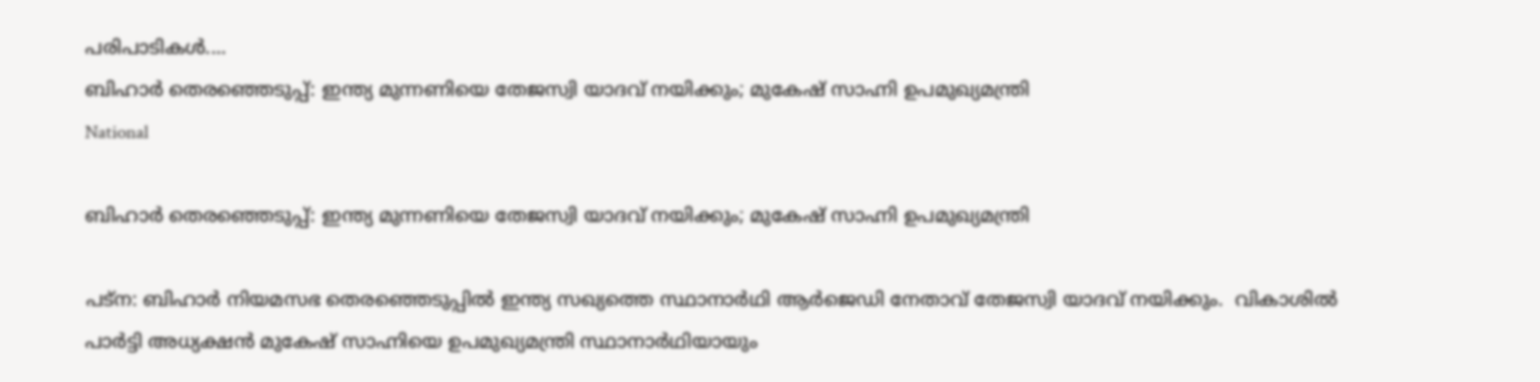പരിപാടികള്‍....
ബിഹാര്‍ തെരഞ്ഞെടുപ്പ്: ഇന്ത്യ മുന്നണിയെ തേജസ്വി യാദവ് നയിക്കും; മുകേഷ് സാഹ്നി ഉപമുഖ്യമന്ത്രി
National

ബിഹാര്‍ തെരഞ്ഞെടുപ്പ്: ഇന്ത്യ മുന്നണിയെ തേജസ്വി യാദവ് നയിക്കും; മുകേഷ് സാഹ്നി ഉപമുഖ്യമന്ത്രി

പട്‌ന: ബിഹാര്‍ നിയമസഭ തെരഞ്ഞെടുപ്പില്‍ ഇന്ത്യ സഖ്യത്തെ സ്ഥാനാര്‍ഥി ആര്‍ജെഡി നേതാവ് തേജസ്വി യാദവ് നയിക്കും.  വികാശില്‍ പാര്‍ട്ടി അധ്യക്ഷന്‍ മുകേഷ് സാഹ്നിയെ ഉപമുഖ്യമന്ത്രി സ്ഥാനാര്‍ഥിയായും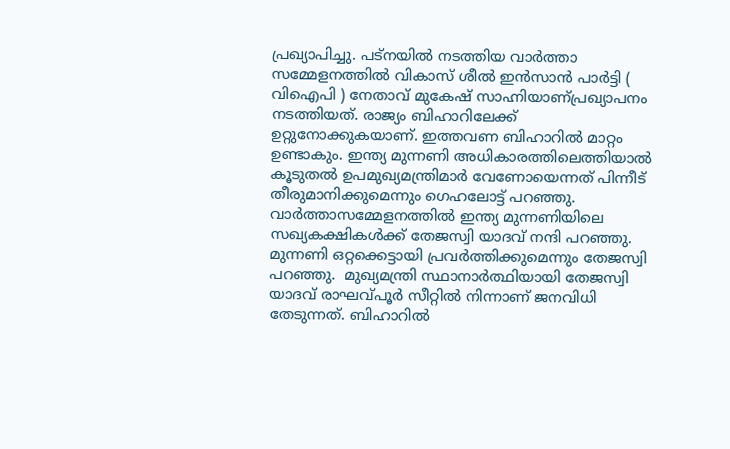പ്രഖ്യാപിച്ചു. പട്‌നയില്‍ നടത്തിയ വാര്‍ത്താ സമ്മേളനത്തിൽ വികാസ് ശീല്‍ ഇന്‍സാന്‍ പാര്‍ട്ടി ( വിഐപി ) നേതാവ് മുകേഷ് സാഹ്നിയാണ്പ്രഖ്യാപനം നടത്തിയത്. രാജ്യം ബിഹാറിലേക്ക് ഉറ്റുനോക്കുകയാണ്. ഇത്തവണ ബിഹാറില്‍ മാറ്റം ഉണ്ടാകും. ഇന്ത്യ മുന്നണി അധികാരത്തിലെത്തിയാല്‍ കൂടുതല്‍ ഉപമുഖ്യമന്ത്രിമാര്‍ വേണോയെന്നത് പിന്നീട് തീരുമാനിക്കുമെന്നും ഗെഹലോട്ട് പറഞ്ഞു. വാര്‍ത്താസമ്മേളനത്തില്‍ ഇന്ത്യ മുന്നണിയിലെ സഖ്യകക്ഷികള്‍ക്ക് തേജസ്വി യാദവ് നന്ദി പറഞ്ഞു. മുന്നണി ഒറ്റക്കെട്ടായി പ്രവര്‍ത്തിക്കുമെന്നും തേജസ്വി പറഞ്ഞു.  മുഖ്യമന്ത്രി സ്ഥാനാര്‍ത്ഥിയായി തേജസ്വി യാദവ് രാഘവ്പൂര്‍ സീറ്റില്‍ നിന്നാണ് ജനവിധി തേടുന്നത്. ബിഹാറില്‍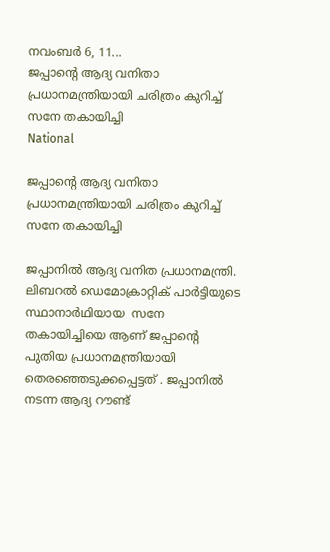നവംബര്‍ 6, 11...
ജപ്പാൻ്റെ ആദ്യ വനിതാ പ്രധാനമന്ത്രിയായി ചരിത്രം കുറിച്ച്  സനേ തകായിച്ചി
National

ജപ്പാൻ്റെ ആദ്യ വനിതാ പ്രധാനമന്ത്രിയായി ചരിത്രം കുറിച്ച് സനേ തകായിച്ചി

ജപ്പാനിൽ ആദ്യ വനിത പ്രധാനമന്ത്രി. ലിബറൽ ഡെമോക്രാറ്റിക് പാർട്ടിയുടെ സ്ഥാനാർഥിയായ  സനേ തകായിച്ചിയെ ആണ് ജപ്പാൻ്റെ പുതിയ പ്രധാനമന്ത്രിയായി തെരഞ്ഞെടുക്കപ്പെട്ടത് . ജപ്പാനിൽ നടന്ന ആദ്യ റൗണ്ട്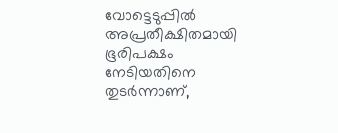വോട്ടെടുപ്പിൽ അപ്രതീക്ഷിതമായി ഭൂരിപക്ഷം നേടിയതിനെ തുടർന്നാണ്,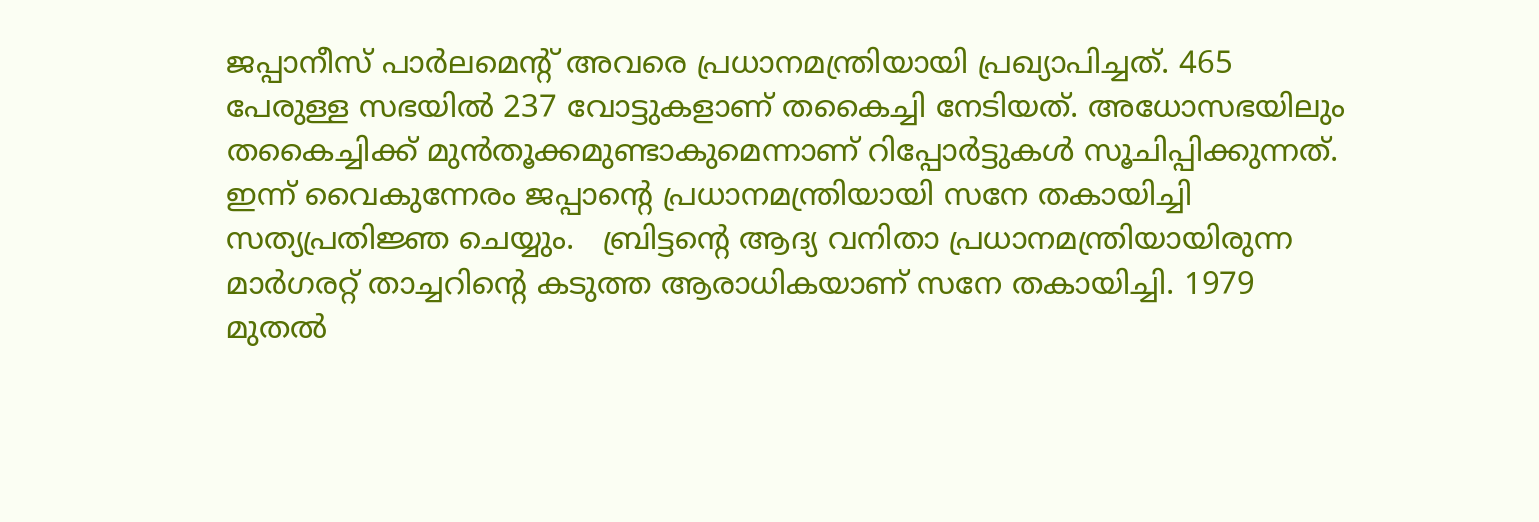ജപ്പാനീസ് പാർലമെൻ്റ് അവരെ പ്രധാനമന്ത്രിയായി പ്രഖ്യാപിച്ചത്. 465 പേരുള്ള സഭയില്‍ 237 വോട്ടുകളാണ് തകൈച്ചി നേടിയത്. അധോസഭയിലും തകൈച്ചിക്ക് മുന്‍തൂക്കമുണ്ടാകുമെന്നാണ് റിപ്പോര്‍ട്ടുകള്‍ സൂചിപ്പിക്കുന്നത്. ഇന്ന് വൈകുന്നേരം ജപ്പാന്റെ പ്രധാനമന്ത്രിയായി സനേ തകായിച്ചി സത്യപ്രതിജ്ഞ ചെയ്യും.   ബ്രിട്ടൻ്റെ ആദ്യ വനിതാ പ്രധാനമന്ത്രിയായിരുന്ന മാർഗരറ്റ് താച്ചറിൻ്റെ കടുത്ത ആരാധികയാണ് സനേ തകായിച്ചി. 1979 മുതൽ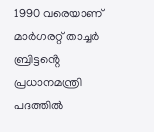1990 വരെയാണ് മാർഗരറ്റ് താച്ചർ ബ്രിട്ടൻ്റെ പ്രധാനമന്ത്രി പദത്തിൽ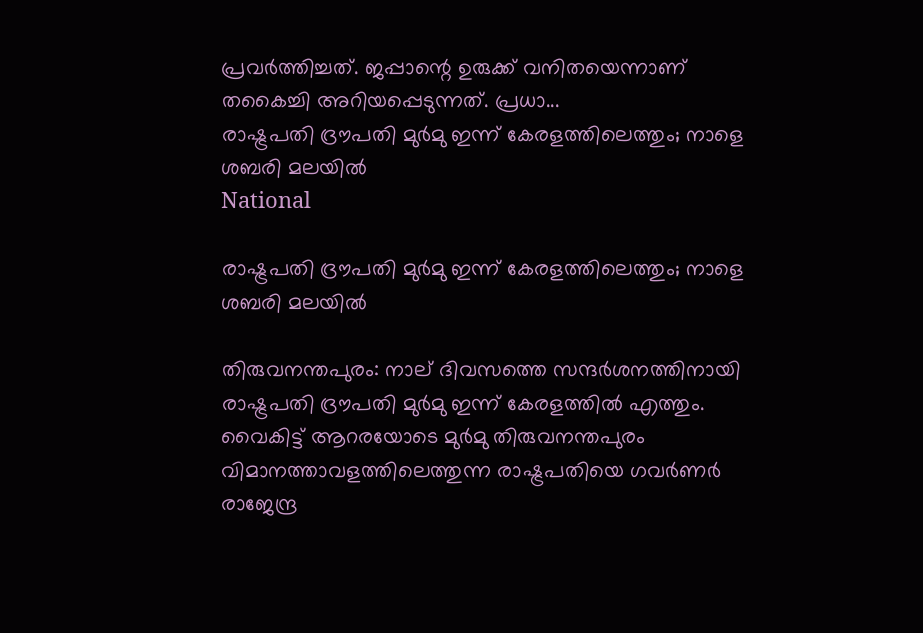പ്രവർത്തിച്ചത്. ജപ്പാന്റെ ഉരുക്ക് വനിതയെന്നാണ് തകൈച്ചി അറിയപ്പെടുന്നത്. പ്രധാ...
രാഷ്ട്രപതി ദ്രൗപതി മുർമു ഇന്ന് കേരളത്തിലെത്തും; നാളെ ശബരി മലയിൽ
National

രാഷ്ട്രപതി ദ്രൗപതി മുർമു ഇന്ന് കേരളത്തിലെത്തും; നാളെ ശബരി മലയിൽ

തിരുവനന്തപുരം: നാല് ദിവസത്തെ സന്ദർശനത്തിനായി രാഷ്ട്രപതി ദ്രൗപതി മുർമു ഇന്ന് കേരളത്തിൽ എത്തും. വൈകിട്ട് ആറരയോടെ മുർമു തിരുവനന്തപുരം വിമാനത്താവളത്തിലെത്തുന്ന രാഷ്ട്രപതിയെ ഗവർണർ രാജേന്ദ്ര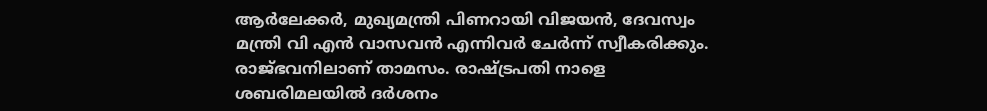ആർലേക്കർ, മുഖ്യമന്ത്രി പിണറായി വിജയൻ, ദേവസ്വം മന്ത്രി വി എൻ വാസവൻ എന്നിവർ ചേർന്ന് സ്വീകരിക്കും. രാജ്ഭവനിലാണ് താമസം. രാഷ്ട്രപതി നാളെ ശബരിമലയിൽ ദർശനം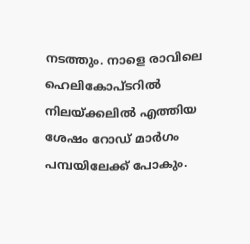നടത്തും. നാളെ രാവിലെ ഹെലികോപ്ടറിൽ നിലയ്ക്കലിൽ എത്തിയ ശേഷം റോഡ് മാർഗം പമ്പയിലേക്ക് പോകും.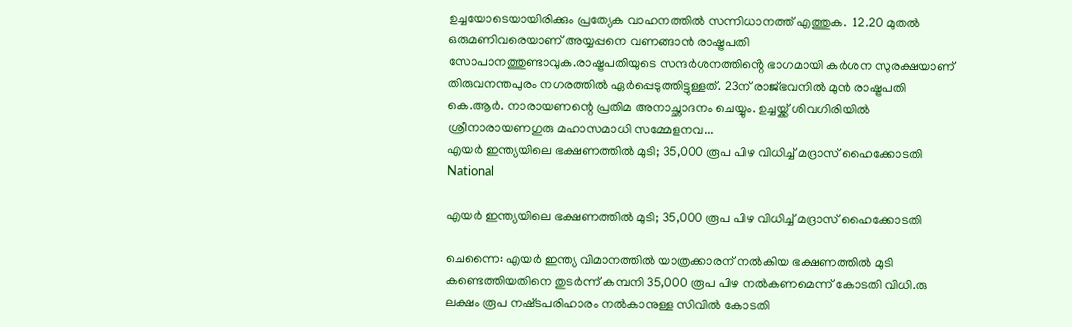ഉച്ചയോടെയായിരിക്കും പ്രത്യേക വാഹനത്തില്‍ സന്നിധാനത്ത് എത്തുക.  12.20 മുതല്‍ ഒരുമണിവരെയാണ് അയ്യപ്പനെ വണങ്ങാന്‍ രാഷ്ട്രപതി സോപാനത്തുണ്ടാവുക.രാഷ്ട്രപതിയുടെ സന്ദർശനത്തിൻ്റെ ഭാഗമായി കർശന സുരക്ഷയാണ് തിരുവനന്തപുരം നഗരത്തിൽ ഏർപ്പെടുത്തിട്ടുള്ളത്. 23ന് രാജ്ഭവനില്‍ മുന്‍ രാഷ്ട്രപതി കെ.ആര്‍. നാരായണന്റെ പ്രതിമ അനാച്ഛാദനം ചെയ്യും. ഉച്ചയ്ക്ക് ശിവഗിരിയില്‍ ശ്രീനാരായണഗുരു മഹാസമാധി സമ്മേളനവ...
എയർ ഇന്ത്യയിലെ ഭക്ഷണത്തിൽ മുടി; 35,000 രൂപ പിഴ വിധിച്ച് മദ്രാസ് ഹൈക്കോടതി
National

എയർ ഇന്ത്യയിലെ ഭക്ഷണത്തിൽ മുടി; 35,000 രൂപ പിഴ വിധിച്ച് മദ്രാസ് ഹൈക്കോടതി

ചെന്നൈ: എയര്‍ ഇന്ത്യ വിമാനത്തില്‍ യാത്രക്കാരന് നല്‍കിയ ഭക്ഷണത്തില്‍ മുടി കണ്ടെത്തിയതിനെ തുടർന്ന് കമ്പനി 35,000 രൂപ പിഴ നല്‍കണമെന്ന് കോടതി വിധി.രു ലക്ഷം രൂപ നഷ്‌ടപരിഹാരം നൽകാനുള്ള സിവിൽ കോടതി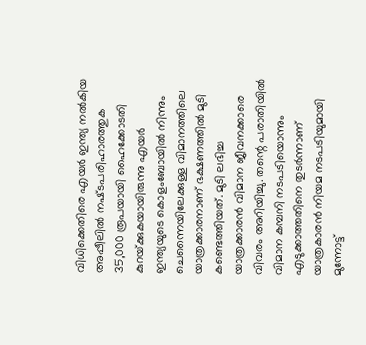വിധിക്കെതിരെ എയർ ഇന്ത്യ നൽകിയ അപ്പീലിൽ നഷ്‌ടപരിഹാരത്തുക 35,000 രൂപയായി ഹൈക്കോടതി കുറയ്‌ക്കുകയായിരുന്നു എയര്‍ ഇന്ത്യയുടെ കൊളംബോയില്‍ നിന്നും ചെന്നൈയിലേക്കുള്ള വിമാനത്തിലെ യാത്രക്കാരനാണ് ഭക്ഷണത്തില്‍ മുടി കണ്ടെത്തിയത്. മുടി ലഭിച്ച യാത്രക്കാരന്‍ വിമാന ജീവനക്കാരെ വിവരം അറിയിച്ചു. തന്റെ പരാതിയില്‍ വിമാന കമ്പനി നടപടിയൊന്നും എടുക്കാത്തതിനെ തുടര്‍ന്നാണ് യാത്രകാരന്‍ നിയമ നടപടിയുമായി മുന്നോട്ട്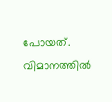പോയത്. വിമാനത്തിൽ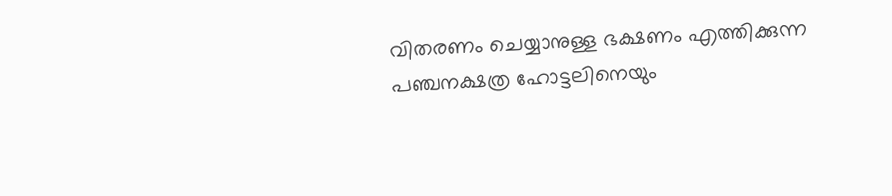വിതരണം ചെയ്യാനുള്ള ഭക്ഷണം എത്തിക്കുന്ന പഞ്ചനക്ഷത്ര ഹോട്ടലിനെയും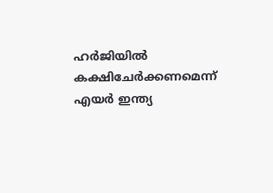ഹർജിയിൽ കക്ഷിചേർക്കണമെന്ന് എയർ ഇന്ത്യ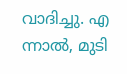വാദിച്ചു. എ ന്നാൽ, മുടി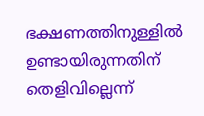ഭക്ഷണത്തിനുള്ളിൽ ഉണ്ടായിരുന്നതിന് തെളിവില്ലെന്ന്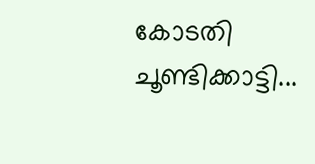കോടതി ചൂണ്ടിക്കാട്ടി...